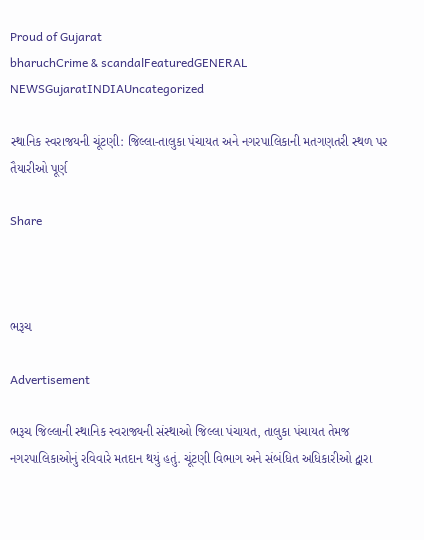Proud of Gujarat
bharuchCrime & scandalFeaturedGENERAL NEWSGujaratINDIAUncategorized

સ્થાનિક સ્વરાજયની ચૂંટણી: જિલ્લા-તાલુકા પંચાયત અને નગરપાલિકાની મતગણતરી સ્થળ પર તૈયારીઓ પૂર્ણ

Share



ભરૂચ

Advertisement

ભરૂચ જિલ્લાની સ્થાનિક સ્વરાજ્યની સંસ્થાઓ જિલ્લા પંચાયત, તાલુકા પંચાયત તેમજ નગરપાલિકાઓનું રવિવારે મતદાન થયું હતું. ચૂંટણી વિભાગ અને સંબંધિત અધિકારીઓ દ્વારા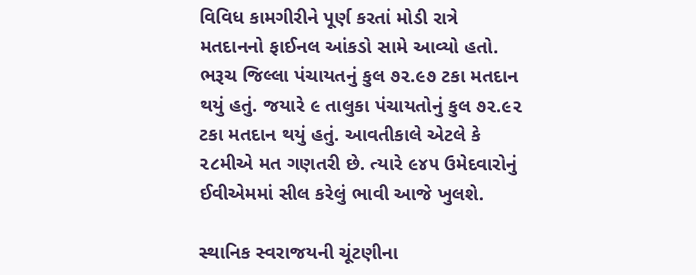વિવિધ કામગીરીને પૂર્ણ કરતાં મોડી રાત્રે મતદાનનો ફાઈનલ આંકડો સામે આવ્યો હતો. ભરૂચ જિલ્લા પંચાયતનું કુલ ૭૨.૯૭ ટકા મતદાન થયું હતું. જયારે ૯ તાલુકા પંચાયતોનું કુલ ૭૨.૯૨ ટકા મતદાન થયું હતું. આવતીકાલે એટલે કે ૨૮મીએ મત ગણતરી છે. ત્યારે ૯૪૫ ઉમેદવારોનું ઈવીએમમાં સીલ કરેલું ભાવી આજે ખુલશે.

સ્થાનિક સ્વરાજયની ચૂંટણીના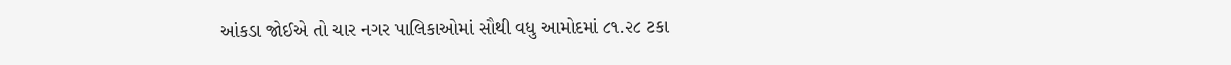આંકડા જોઈએ તો ચાર નગર પાલિકાઓમાં સૌથી વધુ આમોદમાં ૮૧.૨૮ ટકા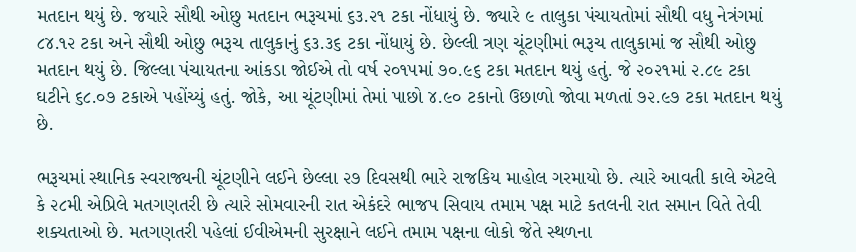મતદાન થયું છે. જયારે સૌથી ઓછુ મતદાન ભરૂચમાં ૬૩.૨૧ ટકા નોંધાયું છે. જ્યારે ૯ તાલુકા પંચાયતોમાં સૌથી વધુ નેત્રંગમાં ૮૪.૧૨ ટકા અને સૌથી ઓછુ ભરૂચ તાલુકાનું ૬૩.૩૬ ટકા નોંધાયું છે. છેલ્લી ત્રણ ચૂંટણીમાં ભરૂચ તાલુકામાં જ સૌથી ઓછુ મતદાન થયું છે. જિલ્લા પંચાયતના આંકડા જોઈએ તો વર્ષ ૨૦૧૫માં ૭૦.૯૬ ટકા મતદાન થયું હતું. જે ૨૦૨૧માં ૨.૮૯ ટકા ઘટીને ૬૮.૦૭ ટકાએ પહોંચ્યું હતું. જોકે, આ ચૂંટણીમાં તેમાં પાછો ૪.૯૦ ટકાનો ઉછાળો જોવા મળતાં ૭૨.૯૭ ટકા મતદાન થયું છે.

ભરૂચમાં સ્થાનિક સ્વરાજ્યની ચૂંટણીને લઈને છેલ્લા ૨૭ દિવસથી ભારે રાજકિય માહોલ ગરમાયો છે. ત્યારે આવતી કાલે એટલે કે ૨૮મી એપ્રિલે મતગણતરી છે ત્યારે સોમવારની રાત એકંદરે ભાજપ સિવાય તમામ પક્ષ માટે કતલની રાત સમાન વિતે તેવી શક્યતાઓ છે. મતગણતરી પહેલાં ઈવીએમની સુરક્ષાને લઈને તમામ પક્ષના લોકો જેતે સ્થળના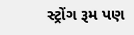સ્ટ્રોંગ રૂમ પણ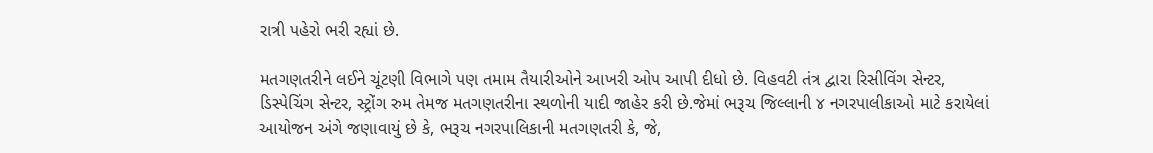રાત્રી પહેરો ભરી રહ્યાં છે.

મતગણતરીને લઈને ચૂંટણી વિભાગે પણ તમામ તૈયારીઓને આખરી ઓપ આપી દીધો છે. વિહવટી તંત્ર દ્વારા રિસીવિંગ સેન્ટર, ડિસ્પેચિંગ સેન્ટર, સ્ટ્રોંગ રુમ તેમજ મતગણતરીના સ્થળોની યાદી જાહેર કરી છે.જેમાં ભરૂચ જિલ્લાની ૪ નગરપાલીકાઓ માટે કરાયેલાં આયોજન અંગે જણાવાયું છે કે, ભરૂચ નગરપાલિકાની મતગણતરી કે, જે,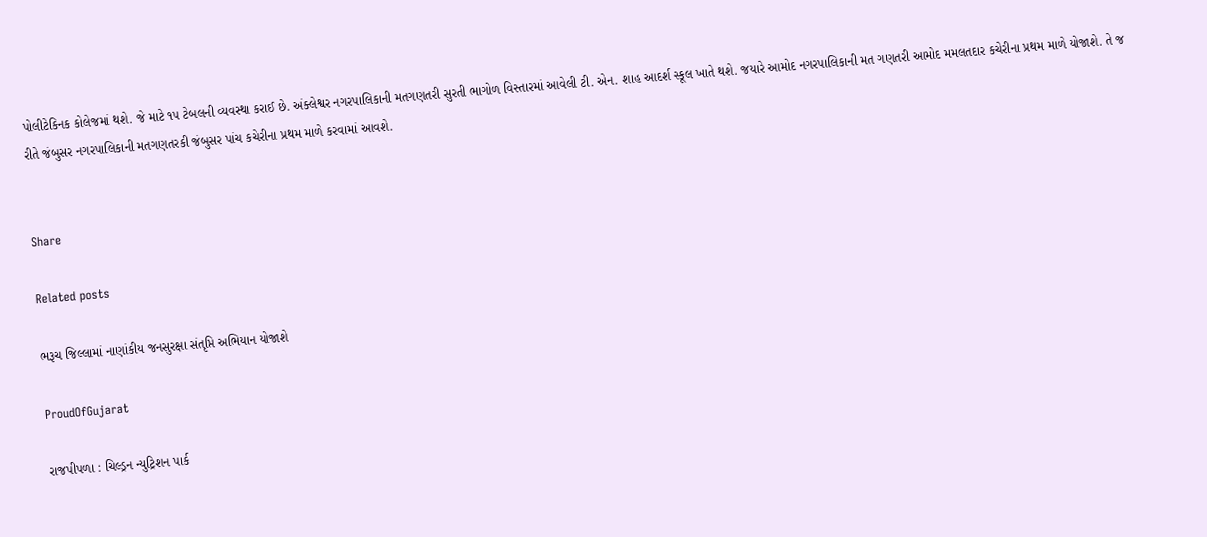પોલીટેકિનક કોલેજમાં થશે. જે માટે ૧૫ ટેબલની વ્યવસ્થા કરાઈ છે. અંક્લેશ્વર નગરપાલિકાની મતગણતરી સુરતી ભાગોળ વિસ્તારમાં આવેલી ટી. એન. શાહ આદર્શ સ્કૂલ ખાતે થશે. જયારે આમોદ નગરપાલિકાની મત ગણતરી આમોદ મમલતદાર કચેરીના પ્રથમ માળે યોજાશે. તે જ રીતે જંબુસર નગરપાલિકાની મતગણતરકી જંબુસર પાંચ કચેરીના પ્રથમ માળે કરવામાં આવશે.


Share

Related posts

ભરૂચ જિલ્લામાં નાણાંકીય જનસુરક્ષા સંતૃપ્તિ અભિયાન યોજાશે

ProudOfGujarat

રાજપીપળા : ચિલ્ડ્રન ન્યુટ્રિશન પાર્ક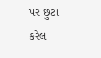પર છુટા કરેલ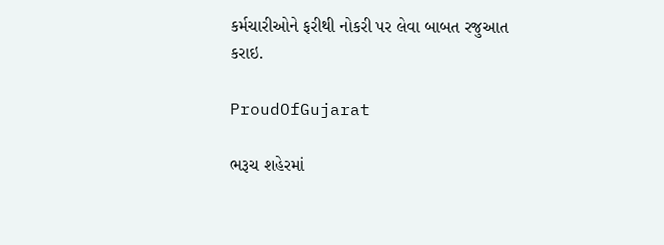કર્મચારીઓને ફરીથી નોકરી પર લેવા બાબત રજુઆત કરાઇ.

ProudOfGujarat

ભરૂચ શહેરમાં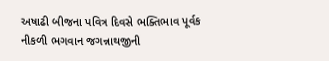અષાઢી બીજના પવિત્ર દિવસે ભક્તિભાવ પૂર્વક નીકળી ભગવાન જગન્નાથજીની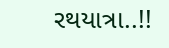રથયાત્રા..!!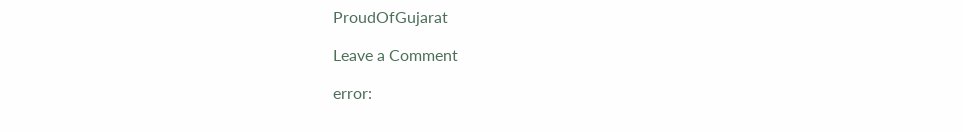ProudOfGujarat

Leave a Comment

error: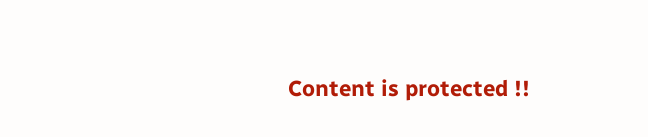Content is protected !!